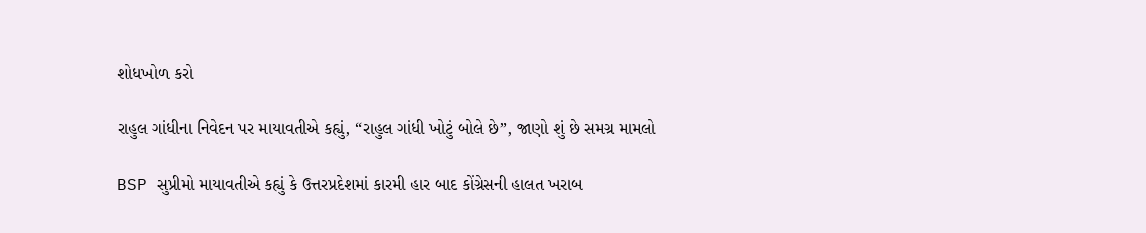શોધખોળ કરો

રાહુલ ગાંધીના નિવેદન પર માયાવતીએ કહ્યું, “રાહુલ ગાંધી ખોટું બોલે છે”, જાણો શું છે સમગ્ર મામલો

BSP સુપ્રીમો માયાવતીએ કહ્યું કે ઉત્તરપ્રદેશમાં કારમી હાર બાદ કોંગ્રેસની હાલત ખરાબ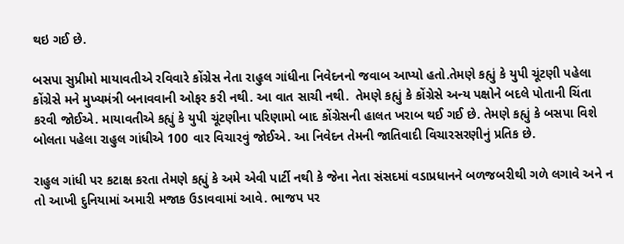થઇ ગઈ છે.

બસપા સુપ્રીમો માયાવતીએ રવિવારે કોંગ્રેસ નેતા રાહુલ ગાંધીના નિવેદનનો જવાબ આપ્યો હતો.તેમણે કહ્યું કે યુપી ચૂંટણી પહેલા કોંગ્રેસે મને મુખ્યમંત્રી બનાવવાની ઓફર કરી નથી. આ વાત સાચી નથી.  તેમણે કહ્યું કે કોંગ્રેસે અન્ય પક્ષોને બદલે પોતાની ચિંતા કરવી જોઈએ. માયાવતીએ કહ્યું કે યુપી ચૂંટણીના પરિણામો બાદ કોંગ્રેસની હાલત ખરાબ થઈ ગઈ છે. તેમણે કહ્યું કે બસપા વિશે બોલતા પહેલા રાહુલ ગાંધીએ 100 વાર વિચારવું જોઈએ. આ નિવેદન તેમની જાતિવાદી વિચારસરણીનું પ્રતિક છે.

રાહુલ ગાંધી પર કટાક્ષ કરતા તેમણે કહ્યું કે અમે એવી પાર્ટી નથી કે જેના નેતા સંસદમાં વડાપ્રધાનને બળજબરીથી ગળે લગાવે અને ન તો આખી દુનિયામાં અમારી મજાક ઉડાવવામાં આવે. ભાજપ પર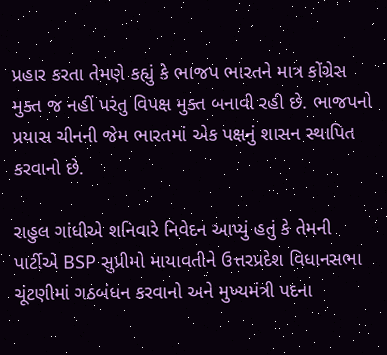પ્રહાર કરતા તેમણે કહ્યું કે ભાજપ ભારતને માત્ર કોંગ્રેસ મુક્ત જ નહીં પરંતુ વિપક્ષ મુક્ત બનાવી રહી છે. ભાજપનો પ્રયાસ ચીનની જેમ ભારતમાં એક પક્ષનું શાસન સ્થાપિત કરવાનો છે.

રાહુલ ગાંધીએ શનિવારે નિવેદન આપ્યું હતું કે તેમની પાર્ટીએ BSP સુપ્રીમો માયાવતીને ઉત્તરપ્રદેશ વિધાનસભા ચૂંટણીમાં ગઠબંધન કરવાનો અને મુખ્યમંત્રી પદના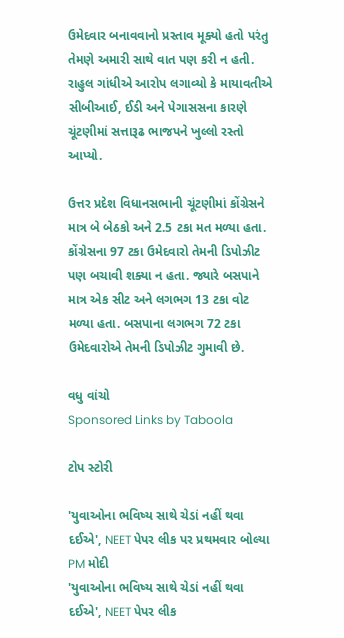ઉમેદવાર બનાવવાનો પ્રસ્તાવ મૂક્યો હતો પરંતુ તેમણે અમારી સાથે વાત પણ કરી ન હતી. રાહુલ ગાંધીએ આરોપ લગાવ્યો કે માયાવતીએ સીબીઆઈ, ઈડી અને પેગાસસના કારણે ચૂંટણીમાં સત્તારૂઢ ભાજપને ખુલ્લો રસ્તો આપ્યો.

ઉત્તર પ્રદેશ વિધાનસભાની ચૂંટણીમાં કોંગ્રેસને માત્ર બે બેઠકો અને 2.5 ટકા મત મળ્યા હતા. કોંગ્રેસના 97 ટકા ઉમેદવારો તેમની ડિપોઝીટ પણ બચાવી શક્યા ન હતા. જ્યારે બસપાને માત્ર એક સીટ અને લગભગ 13 ટકા વોટ મળ્યા હતા. બસપાના લગભગ 72 ટકા ઉમેદવારોએ તેમની ડિપોઝીટ ગુમાવી છે.

વધુ વાંચો
Sponsored Links by Taboola

ટોપ સ્ટોરી

'યુવાઓના ભવિષ્ય સાથે ચેડાં નહીં થવા દઈએ', NEET પેપર લીક પર પ્રથમવાર બોલ્યા PM મોદી
'યુવાઓના ભવિષ્ય સાથે ચેડાં નહીં થવા દઈએ', NEET પેપર લીક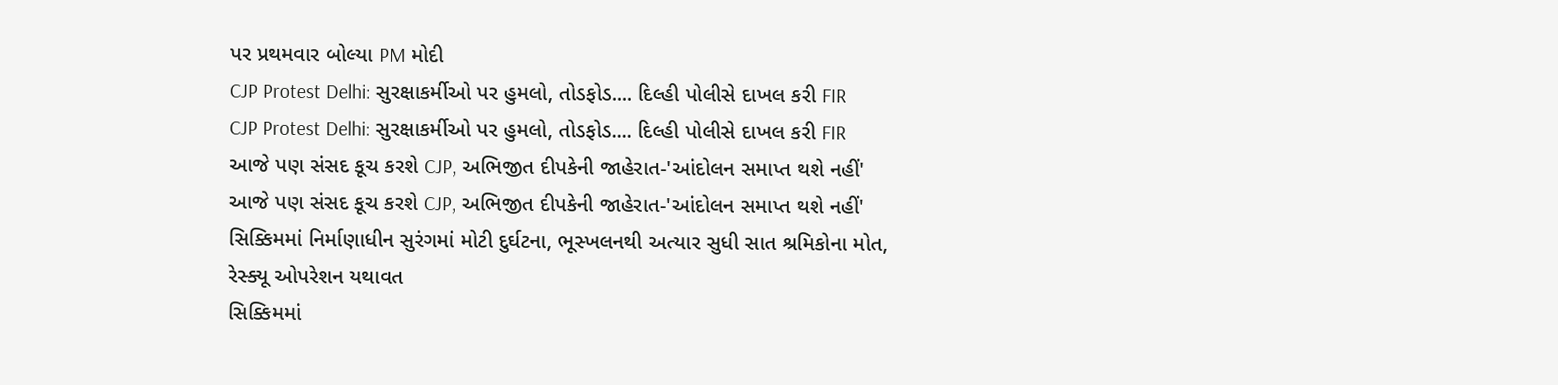પર પ્રથમવાર બોલ્યા PM મોદી
CJP Protest Delhi: સુરક્ષાકર્મીઓ પર હુમલો, તોડફોડ.... દિલ્હી પોલીસે દાખલ કરી FIR
CJP Protest Delhi: સુરક્ષાકર્મીઓ પર હુમલો, તોડફોડ.... દિલ્હી પોલીસે દાખલ કરી FIR
આજે પણ સંસદ કૂચ કરશે CJP, અભિજીત દીપકેની જાહેરાત-'આંદોલન સમાપ્ત થશે નહીં'
આજે પણ સંસદ કૂચ કરશે CJP, અભિજીત દીપકેની જાહેરાત-'આંદોલન સમાપ્ત થશે નહીં'
સિક્કિમમાં નિર્માણાધીન સુરંગમાં મોટી દુર્ઘટના, ભૂસ્ખલનથી અત્યાર સુધી સાત શ્રમિકોના મોત, રેસ્ક્યૂ ઓપરેશન યથાવત
સિક્કિમમાં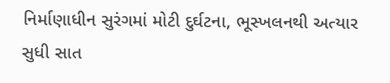નિર્માણાધીન સુરંગમાં મોટી દુર્ઘટના, ભૂસ્ખલનથી અત્યાર સુધી સાત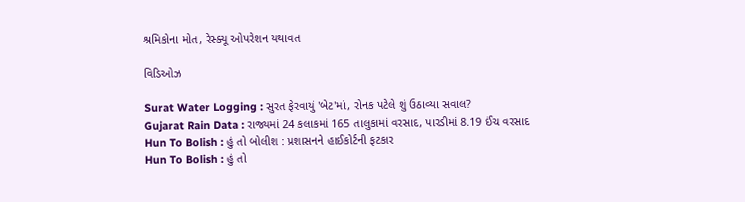શ્રમિકોના મોત, રેસ્ક્યૂ ઓપરેશન યથાવત

વિડિઓઝ

Surat Water Logging : સુરત ફેરવાયું 'બેટ'માં, રોનક પટેલે શું ઉઠાવ્યા સવાલ?
Gujarat Rain Data : રાજ્યમાં 24 કલાકમાં 165 તાલુકામાં વરસાદ, પારડીમાં 8.19 ઈંચ વરસાદ
Hun To Bolish : હું તો બોલીશ : પ્રશાસનને હાઈકોર્ટની ફટકાર
Hun To Bolish : હું તો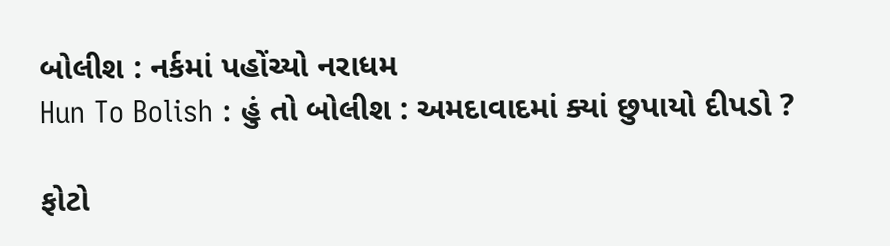બોલીશ : નર્કમાં પહોંચ્યો નરાધમ
Hun To Bolish : હું તો બોલીશ : અમદાવાદમાં ક્યાં છુપાયો દીપડો ?

ફોટો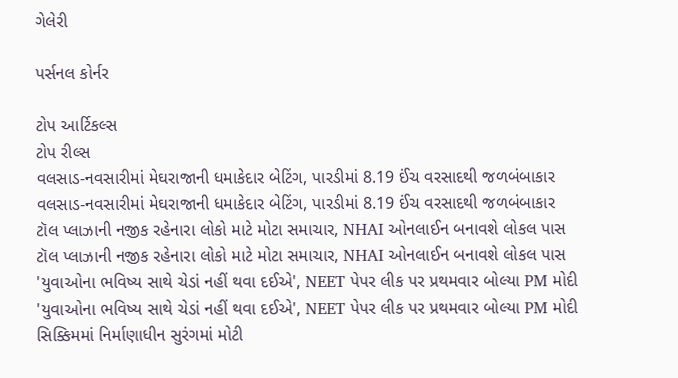ગેલેરી

પર્સનલ કોર્નર

ટોપ આર્ટિકલ્સ
ટોપ રીલ્સ
વલસાડ-નવસારીમાં મેઘરાજાની ધમાકેદાર બેટિંગ, પારડીમાં 8.19 ઈંચ વરસાદથી જળબંબાકાર
વલસાડ-નવસારીમાં મેઘરાજાની ધમાકેદાર બેટિંગ, પારડીમાં 8.19 ઈંચ વરસાદથી જળબંબાકાર
ટૉલ પ્લાઝાની નજીક રહેનારા લોકો માટે મોટા સમાચાર, NHAI ઓનલાઈન બનાવશે લોકલ પાસ
ટૉલ પ્લાઝાની નજીક રહેનારા લોકો માટે મોટા સમાચાર, NHAI ઓનલાઈન બનાવશે લોકલ પાસ
'યુવાઓના ભવિષ્ય સાથે ચેડાં નહીં થવા દઈએ', NEET પેપર લીક પર પ્રથમવાર બોલ્યા PM મોદી
'યુવાઓના ભવિષ્ય સાથે ચેડાં નહીં થવા દઈએ', NEET પેપર લીક પર પ્રથમવાર બોલ્યા PM મોદી
સિક્કિમમાં નિર્માણાધીન સુરંગમાં મોટી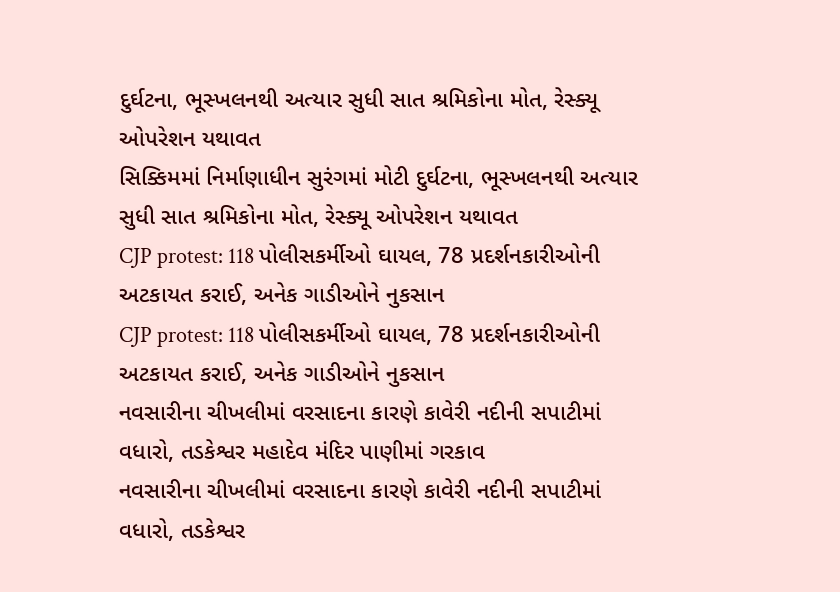દુર્ઘટના, ભૂસ્ખલનથી અત્યાર સુધી સાત શ્રમિકોના મોત, રેસ્ક્યૂ ઓપરેશન યથાવત
સિક્કિમમાં નિર્માણાધીન સુરંગમાં મોટી દુર્ઘટના, ભૂસ્ખલનથી અત્યાર સુધી સાત શ્રમિકોના મોત, રેસ્ક્યૂ ઓપરેશન યથાવત
CJP protest: 118 પોલીસકર્મીઓ ઘાયલ, 78 પ્રદર્શનકારીઓની અટકાયત કરાઈ, અનેક ગાડીઓને નુકસાન
CJP protest: 118 પોલીસકર્મીઓ ઘાયલ, 78 પ્રદર્શનકારીઓની અટકાયત કરાઈ, અનેક ગાડીઓને નુકસાન
નવસારીના ચીખલીમાં વરસાદના કારણે કાવેરી નદીની સપાટીમાં વધારો, તડકેશ્વર મહાદેવ મંદિર પાણીમાં ગરકાવ
નવસારીના ચીખલીમાં વરસાદના કારણે કાવેરી નદીની સપાટીમાં વધારો, તડકેશ્વર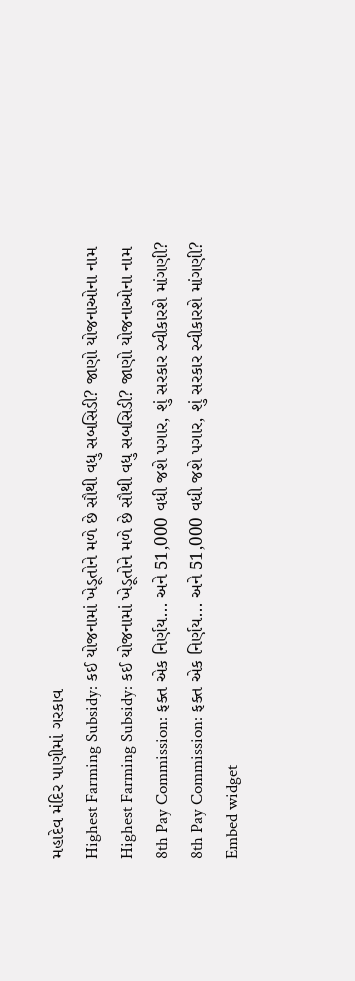મહાદેવ મંદિર પાણીમાં ગરકાવ
Highest Farming Subsidy: કઈ યોજનામાં ખેડૂતોને મળે છે સૌથી વધુ સબસિડી? જાણો યોજનાઓના નામ
Highest Farming Subsidy: કઈ યોજનામાં ખેડૂતોને મળે છે સૌથી વધુ સબસિડી? જાણો યોજનાઓના નામ
8th Pay Commission: ફક્ત એક નિર્ણય... અને 51,000 વધી જશે પગાર, શું સરકાર સ્વીકારશે માંગણી?
8th Pay Commission: ફક્ત એક નિર્ણય... અને 51,000 વધી જશે પગાર, શું સરકાર સ્વીકારશે માંગણી?
Embed widget